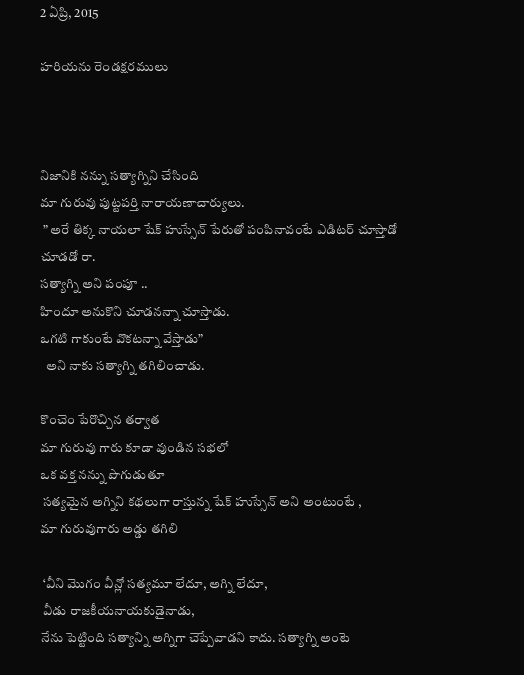2 ఏప్రి, 2015

హరియను రెండక్షరములు



నిజానికి నన్ను సత్యాగ్నిని చేసి౦ది
మా గురువు పుట్టపర్తి నారాయణాచార్యులు.
 ” అరే తిక్క నాయలా షేక్ హుస్సేన్ పేరుతో ప౦పినావ౦టే ఎడిటర్ చూస్తాడో చూడడో రా.
సత్యాగ్ని అని ప౦పూ ..
హి౦దూ అనుకొని చూడనన్నా చూస్తాడు.
ఒగటి గాకు౦టే వొకటన్నా వేస్తాడు”
  అని నాకు సత్యాగ్ని తగిలి౦చాడు.

కొ౦చె౦ పేరొచ్చిన తర్వాత
మా గురువు గారు కూడా వు౦డిన సభలో
ఒక వక్త నన్ను పొగుడుతూ
 సత్యమైన అగ్నిని కథలుగా రాస్తున్న షేక్ హుస్సేన్ అని అ౦టు౦టే ,
మా గురువుగారు అడ్డు తగిలి

 ‘వీని మొగ౦ వీన్లో సత్యమూ లేదూ, అగ్ని లేదూ,
 వీడు రాజకీయనాయకుడైనాడు,
నేను పెట్టి౦ది సత్యాన్ని అగ్నిగా చెప్పేవాడని కాదు. సత్యాగ్ని అ౦టె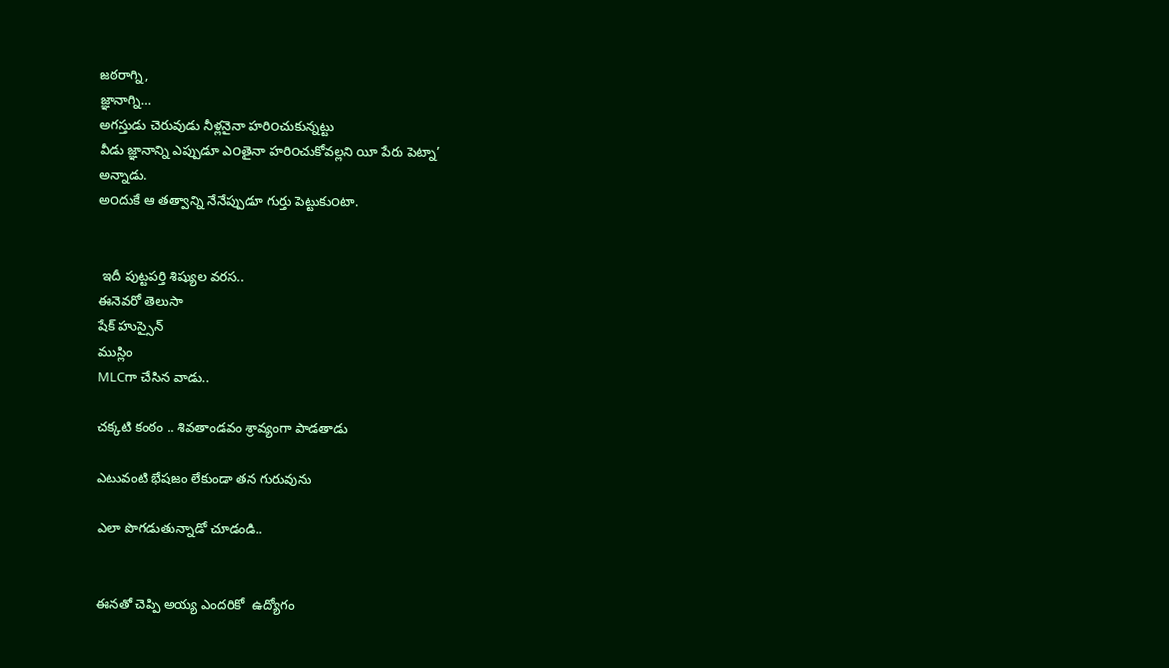జఠరాగ్ని,
జ్ఞానాగ్ని…
అగస్తుడు చెరువుడు నీళ్లనైనా హరి౦చుకున్నట్టు
వీడు జ్ఞానాన్ని ఎప్పుడూ ఎ౦తైనా హరి౦చుకోవల్లని యీ పేరు పెట్నా’
అన్నాడు.
అ౦దుకే ఆ తత్వాన్ని నేనేప్పుడూ గుర్తు పెట్టుకు౦టా.


 ఇదీ పుట్టపర్తి శిష్యుల వరస..
ఈనెవరో తెలుసా
షేక్ హుస్సైన్
ముస్లిం
MLCగా చేసిన వాడు..

చక్కటి కంఠం .. శివతాండవం శ్రావ్యంగా పాడతాడు

ఎటువంటి భేషజం లేకుండా తన గురువును

ఎలా పొగడుతున్నాడో చూడండి..


ఈనతో చెప్పి అయ్య ఎందరికో  ఉద్యోగం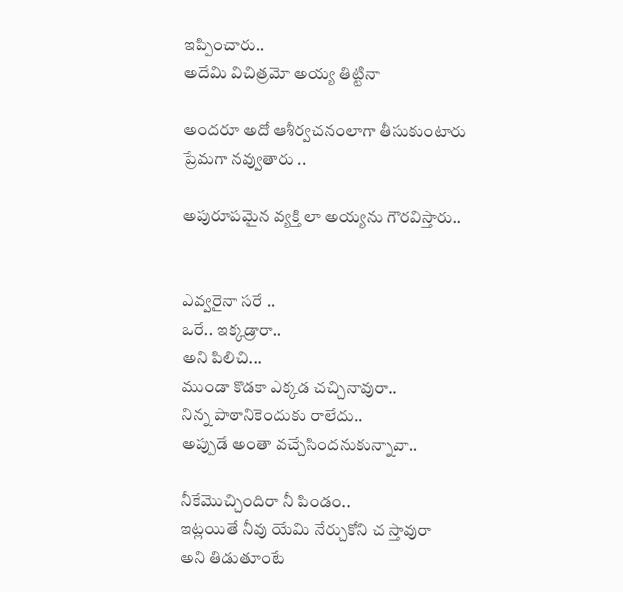ఇప్పించారు..
అదేమి విచిత్రమో అయ్య తిట్టినా

అందరూ అదో ఆశీర్వచనంలాగా తీసుకుంటారు
ప్రేమగా నవ్వుతారు ..

అపురూపమైన వ్యక్తి లా అయ్యను గౌరవిస్తారు..


ఎవ్వరైనా సరే ..
ఒరే.. ఇక్కడ్రారా..
అని పిలిచి...
ముండా కొడకా ఎక్కడ చచ్చినావురా..
నిన్న పాఠానికెందుకు రాలేదు..
అప్పుడే అంతా వచ్చేసిందనుకున్నావా..

నీకేమొచ్చిందిరా నీ పిండం..
ఇట్లయితే నీవు యేమి నేర్చుకోని చ స్తావురా
అని తిడుతూంటే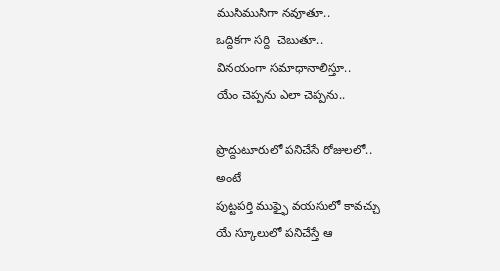ముసిముసిగా నవూతూ..
ఒద్దికగా సర్ది  చెబుతూ..
వినయంగా సమాధానాలిస్తూ..
యేం చెప్పను ఎలా చెప్పను..

ప్రొద్దుటూరులో పనిచేసే రోజులలో..
అంటే
పుట్టపర్తి ముఫ్ఫై వయసులో కావచ్చు
యే స్కూలులో పనిచేస్తే ఆ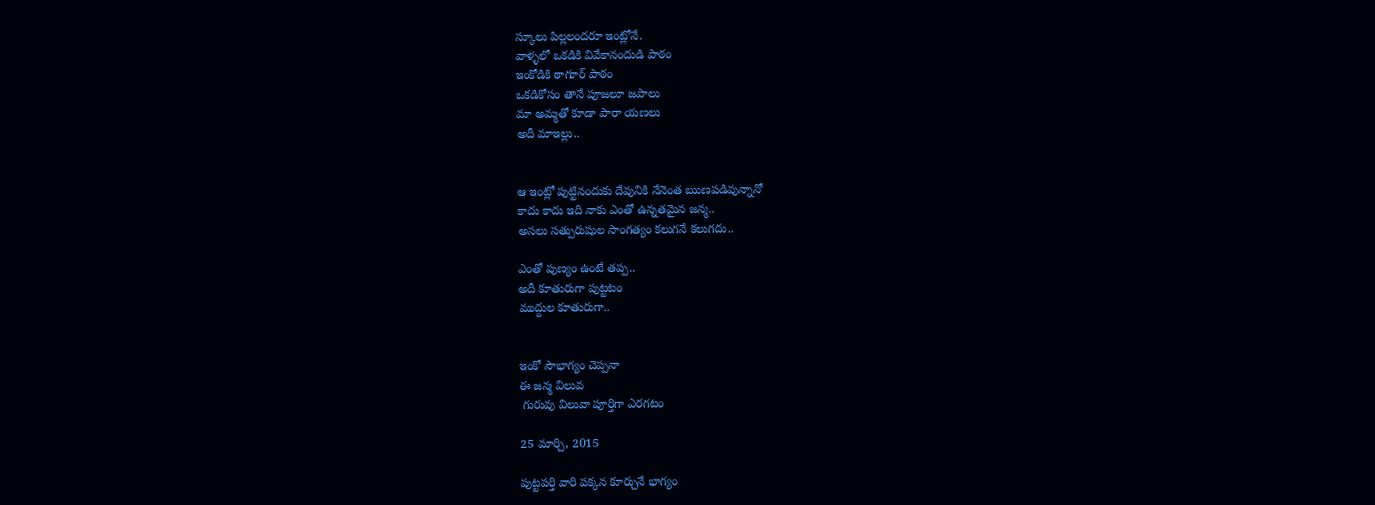స్కూలు పిల్లలందరూ ఇంట్లోనే.
వాళ్ళలో ఒకడికి వివేకానందుడి పాఠం
ఇంకోడికి ఠాగూర్ పాఠం
ఒకడికోసం తానే పూజలూ జపాలు
మా అమ్మతో కూడా పారా యణలు
అదీ మాఇల్లు..


ఆ ఇంట్లో పుట్టినందుకు దేవునికి నేనెంత ఋణపడివున్నానో
కాదు కాదు ఇది నాకు ఎంతో ఉన్నతమైన జన్మ..
అసలు సత్పురుషుల సాంగత్యం కలుగనే కలుగదు..

ఎంతో పుణ్యం ఉంటే తప్ప..
అదీ కూతురుగా పుట్టటం
ముద్దుల కూతురుగా..


ఇంకో సౌభాగ్యం చెప్పనా
ఈ జన్మ విలువ
 గురువు విలువా పూర్తిగా ఎరగటం

25 మార్చి, 2015

పుట్టపర్తి వారి పక్కన కూర్చునే భాగ్యం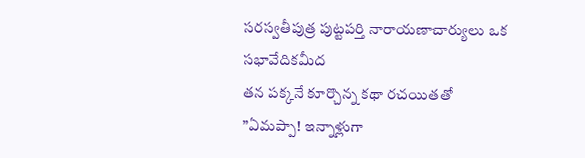సరస్వతీపుత్ర పుట్టపర్తి నారాయణాచార్యులు ఒక సభావేదికమీద
తన పక్కనే కూర్చొన్న కథా రచయితతో
”ఏమప్పా! ఇన్నాళ్లుగా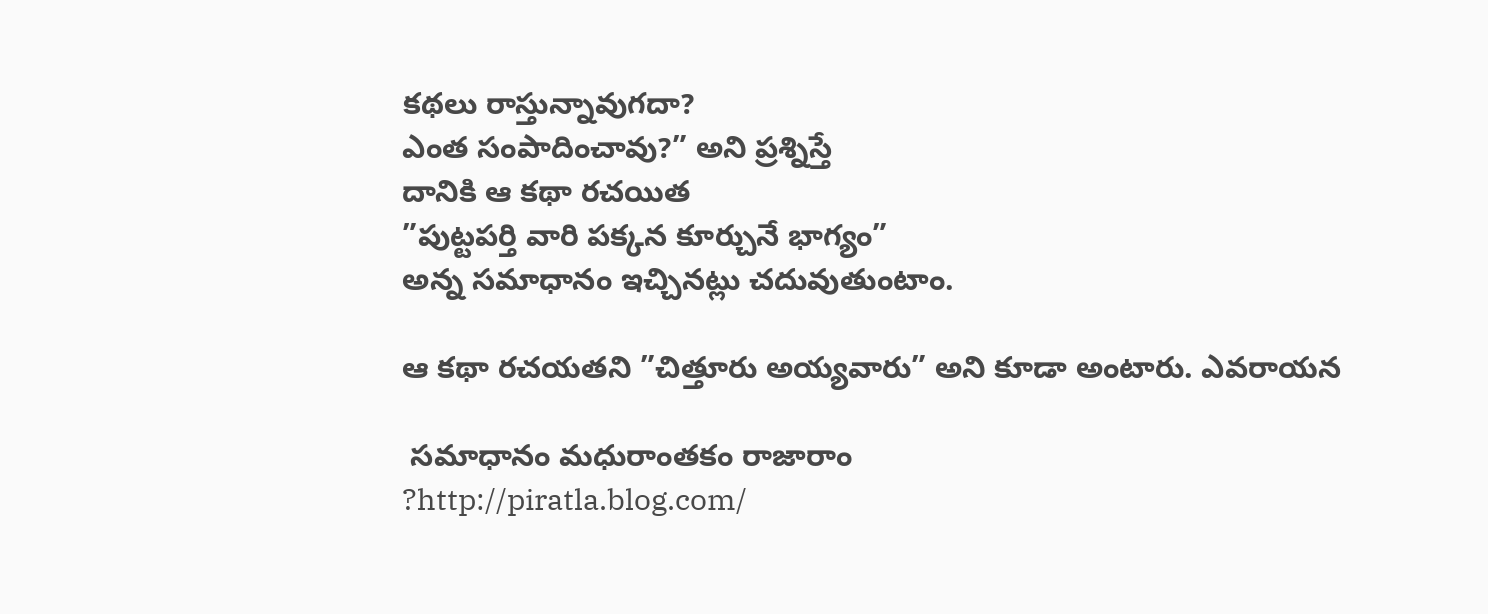కథలు రాస్తున్నావుగదా?
ఎంత సంపాదించావు?” అని ప్రశ్నిస్తే
దానికి ఆ కథా రచయిత
”పుట్టపర్తి వారి పక్కన కూర్చునే భాగ్యం”
అన్న సమాధానం ఇచ్చినట్లు చదువుతుంటాం.

ఆ కథా రచయతని ”చిత్తూరు అయ్యవారు” అని కూడా అంటారు. ఎవరాయన

 సమాధానం మధురాంతకం రాజారాం
?http://piratla.blog.com/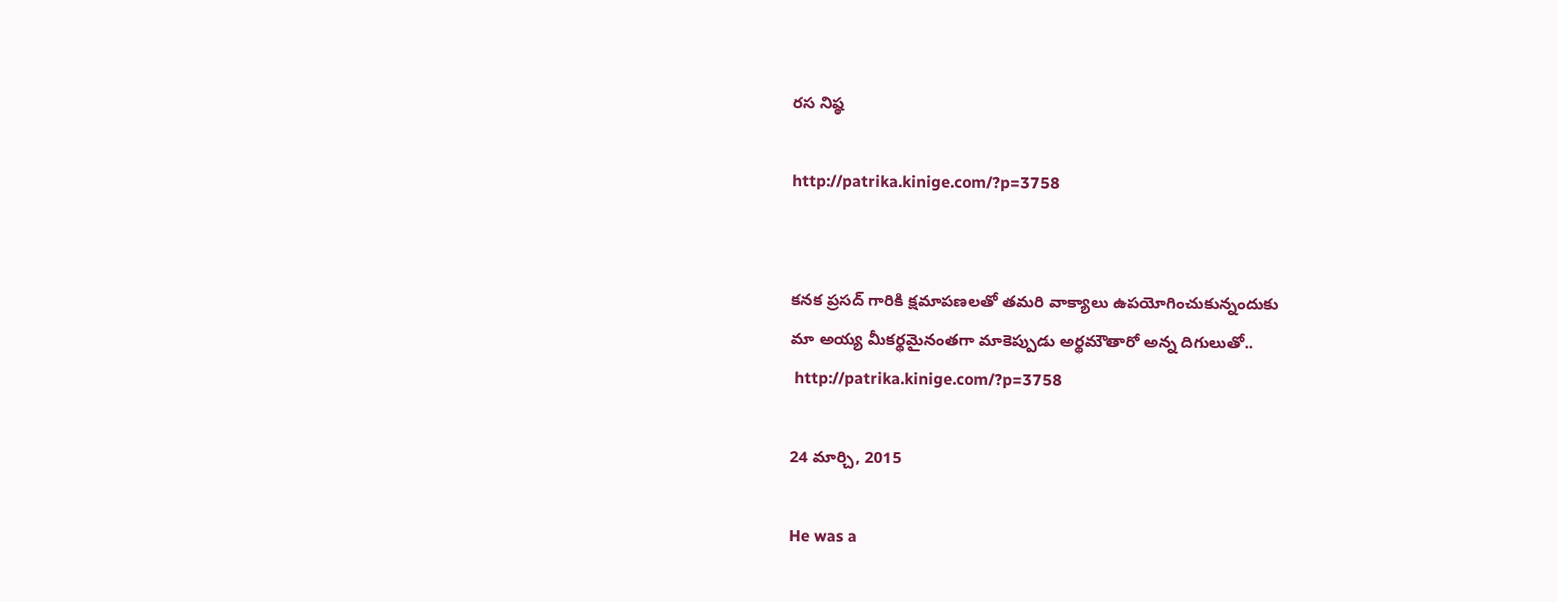రస నిష్ఠ

http://patrika.kinige.com/?p=3758


కనక ప్రసద్ గారికి క్షమాపణలతో తమరి వాక్యాలు ఉపయోగించుకున్నందుకు
మా అయ్య మీకర్థమైనంతగా మాకెప్పుడు అర్థమౌతారో అన్న దిగులుతో..
 http://patrika.kinige.com/?p=3758

24 మార్చి, 2015

He was a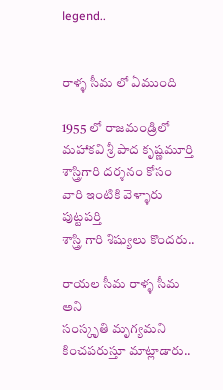legend..


రాళ్ళ సీమ లో ఏముంది

1955 లో రాజమండ్రిలో
మహాకవి శ్రీ పాద కృష్ణమూర్తి శాస్త్రిగారి దర్శనం కోసం
వారి ఇంటికి వెళ్ళారు పుట్టపర్తి
శాస్త్రి గారి శిష్యులు కొందరు..

రాయల సీమ రాళ్ళ సీమ అని
సంస్కృతి మృగ్యమని కించపరుస్తూ మాట్లాడారు..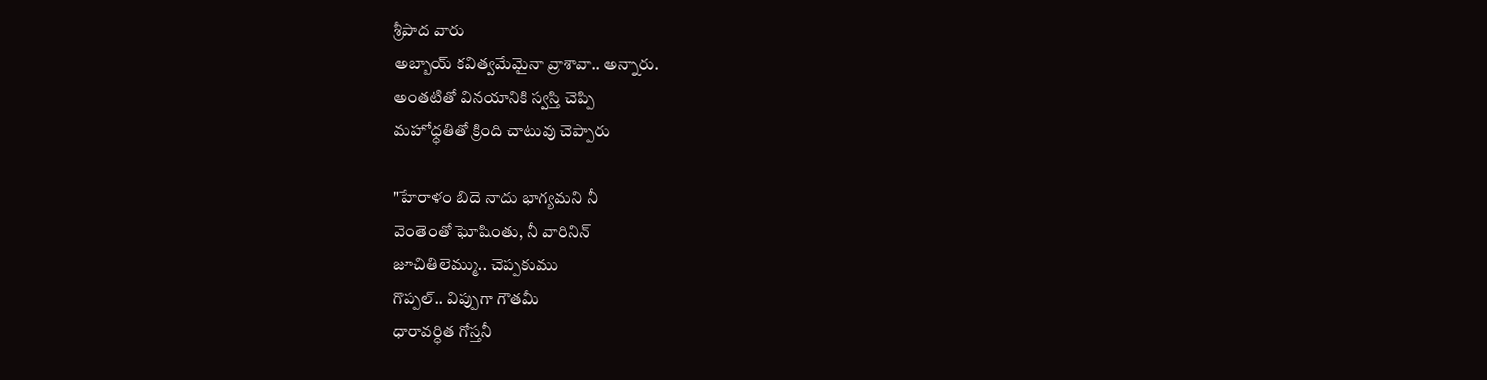శ్రీపాద వారు
అబ్బాయ్ కవిత్వమేమైనా వ్రాశావా.. అన్నారు.
అంతటితో వినయానికి స్వస్తి చెప్పి
మహోధ్ధతితో క్రింది చాటువు చెప్పారు

"హేరాళం బిదె నాదు భాగ్యమని నీ
వెంతెంతో ఘోషింతు, నీ వారినిన్
జూచితిలెమ్ము.. చెప్పకుము
గొప్పల్.. విప్పుగా గౌతమీ
ధారావర్ధిత గోస్తనీ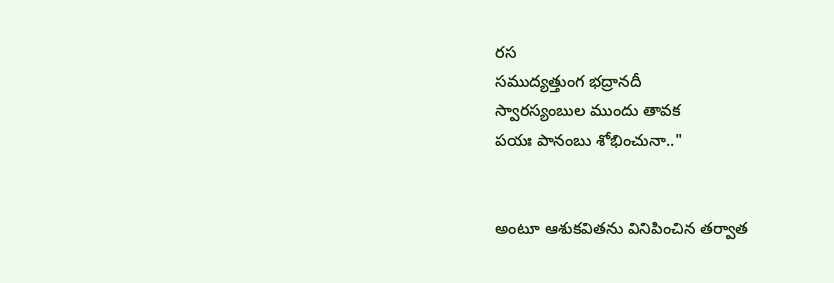రస
సముద్యత్తుంగ భద్రానదీ
స్వారస్యంబుల ముందు తావక
పయః పానంబు శోభించునా.."


అంటూ ఆశుకవితను వినిపించిన తర్వాత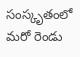సంస్కృతంలో మరో రెండు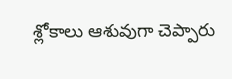శ్లోకాలు ఆశువుగా చెప్పారు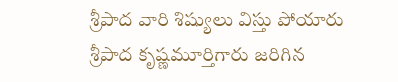శ్రీపాద వారి శిష్యులు విస్తు పోయారు
శ్రీపాద కృష్ణమూర్తిగారు జరిగిన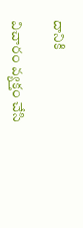దానికి

విచారం వ్యక్తం చేసి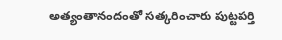అత్యంతానందంతో సత్కరించారు పుట్టపర్తి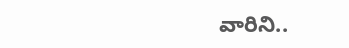వారిని..